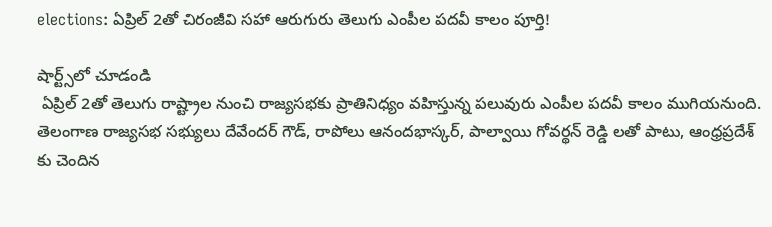elections: ఏప్రిల్ 2తో చిరంజీవి సహా ఆరుగురు తెలుగు ఎంపీల పదవీ కాలం పూర్తి!

షార్ట్స్‌లో చూడండి
 ఏప్రిల్‌ 2తో తెలుగు రాష్ట్రాల నుంచి రాజ్యసభకు ప్రాతినిధ్యం వహిస్తున్న పలువురు ఎంపీల పదవీ కాలం ముగియనుంది. తెలంగాణ రాజ్యసభ సభ్యులు దేవేందర్‌ గౌడ్‌, రాపోలు ఆనందభాస్కర్, పాల్వాయి గోవర్థన్ రెడ్డి లతో పాటు, ఆంధ్రప్రదేశ్ కు చెందిన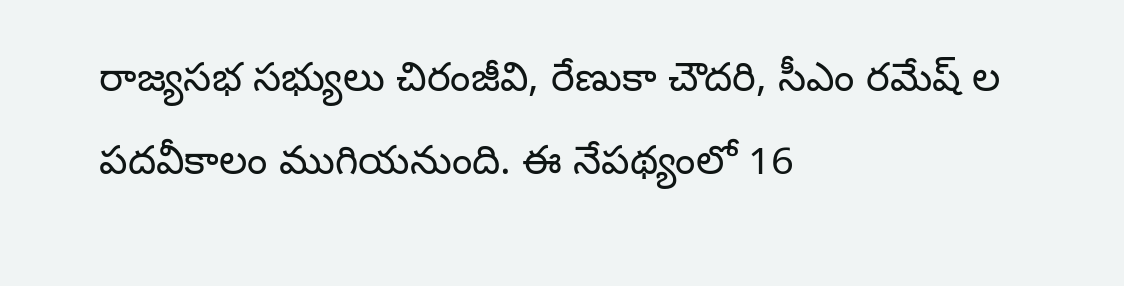రాజ్యసభ సభ్యులు చిరంజీవి, రేణుకా చౌదరి, సీఎం రమేష్‌‌‌ ల పదవీకాలం ముగియనుంది. ఈ నేపథ్యంలో 16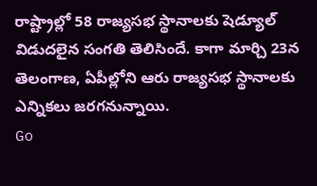రాష్ట్రాల్లో 58 రాజ్యసభ స్థానాలకు షెడ్యూల్ విడుదలైన సంగతి తెలిసిందే. కాగా మార్చి 23న తెలంగాణ, ఏపీల్లోని ఆరు రాజ్యసభ స్థానాలకు ఎన్నికలు జరగనున్నాయి.
Go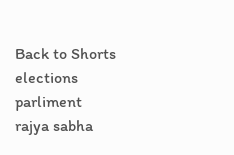Back to Shorts
elections
parliment
rajya sabha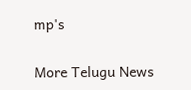mp's

More Telugu News